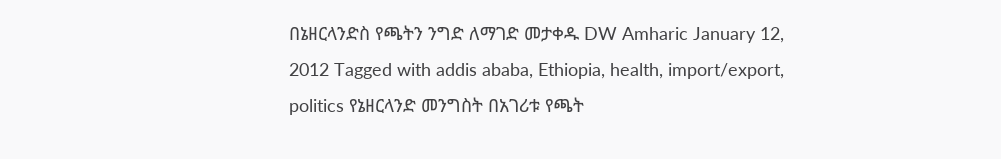በኔዘርላንድስ የጫትን ንግድ ለማገድ መታቀዱ DW Amharic January 12, 2012 Tagged with addis ababa, Ethiopia, health, import/export, politics የኔዘርላንድ መንግስት በአገሪቱ የጫት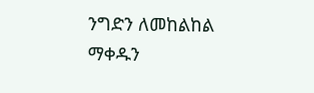ንግድን ለመከልከል ማቀዱን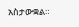አስታውቋል።